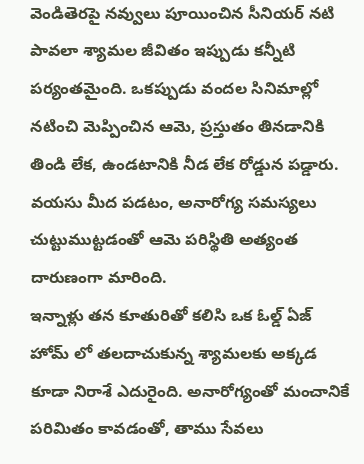వెండితెరపై నవ్వులు పూయించిన సీనియర్ నటి పావలా శ్యామల జీవితం ఇప్పుడు కన్నీటి పర్యంతమైంది. ఒకప్పుడు వందల సినిమాల్లో నటించి మెప్పించిన ఆమె, ప్రస్తుతం తినడానికి తిండి లేక, ఉండటానికి నీడ లేక రోడ్డున పడ్డారు. వయసు మీద పడటం, అనారోగ్య సమస్యలు చుట్టుముట్టడంతో ఆమె పరిస్థితి అత్యంత దారుణంగా మారింది.
ఇన్నాళ్లు తన కూతురితో కలిసి ఒక ఓల్డ్ ఏజ్ హోమ్ లో తలదాచుకున్న శ్యామలకు అక్కడ కూడా నిరాశే ఎదురైంది. అనారోగ్యంతో మంచానికే పరిమితం కావడంతో, తాము సేవలు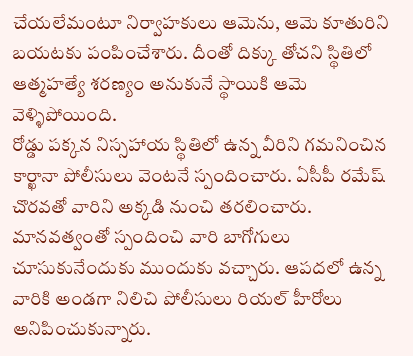చేయలేమంటూ నిర్వాహకులు ఆమెను, ఆమె కూతురిని బయటకు పంపించేశారు. దీంతో దిక్కు తోచని స్థితిలో ఆత్మహత్యే శరణ్యం అనుకునే స్థాయికి ఆమె వెళ్ళిపోయింది.
రోడ్డు పక్కన నిస్సహాయ స్థితిలో ఉన్న వీరిని గమనించిన కార్ఖానా పోలీసులు వెంటనే స్పందించారు. ఏసీపీ రమేష్ చొరవతో వారిని అక్కడి నుంచి తరలించారు. మానవత్వంతో స్పందించి వారి బాగోగులు చూసుకునేందుకు ముందుకు వచ్చారు. ఆపదలో ఉన్న వారికి అండగా నిలిచి పోలీసులు రియల్ హీరోలు అనిపించుకున్నారు.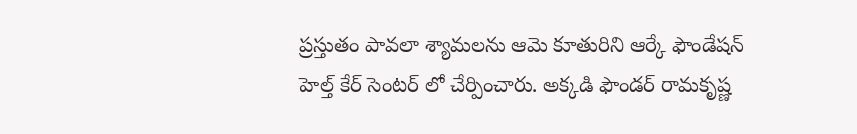ప్రస్తుతం పావలా శ్యామలను ఆమె కూతురిని ఆర్కే ఫౌండేషన్ హెల్త్ కేర్ సెంటర్ లో చేర్పించారు. అక్కడి ఫౌండర్ రామకృష్ణ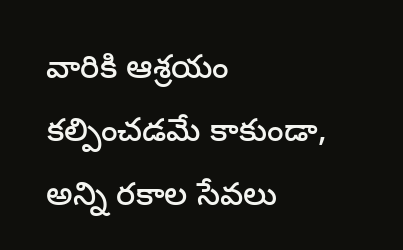వారికి ఆశ్రయం కల్పించడమే కాకుండా, అన్ని రకాల సేవలు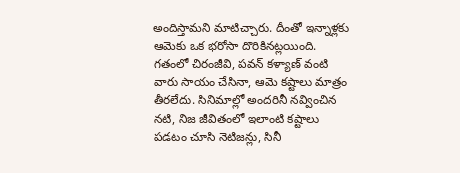అందిస్తామని మాటిచ్చారు. దీంతో ఇన్నాళ్లకు ఆమెకు ఒక భరోసా దొరికినట్లయింది.
గతంలో చిరంజీవి, పవన్ కళ్యాణ్ వంటి వారు సాయం చేసినా, ఆమె కష్టాలు మాత్రం తీరలేదు. సినిమాల్లో అందరినీ నవ్వించిన నటి, నిజ జీవితంలో ఇలాంటి కష్టాలు పడటం చూసి నెటిజన్లు, సినీ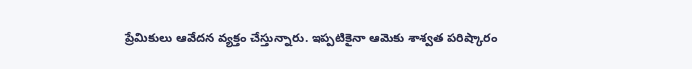ప్రేమికులు ఆవేదన వ్యక్తం చేస్తున్నారు. ఇప్పటికైనా ఆమెకు శాశ్వత పరిష్కారం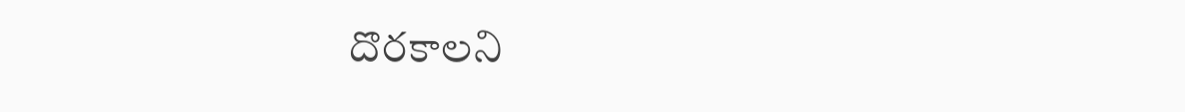దొరకాలని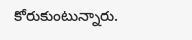కోరుకుంటున్నారు.